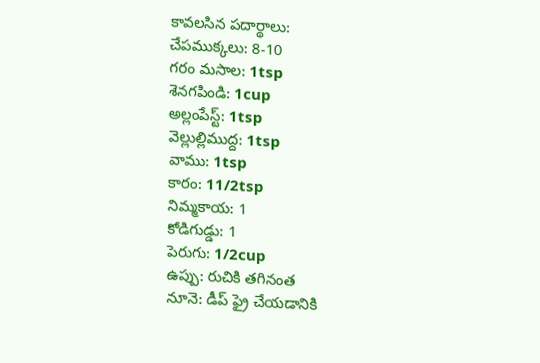కావలసిన పదార్థాలు:
చేపముక్కలు: 8-10
గరం మసాల: 1tsp
శెనగపిండి: 1cup
అల్లంపేస్ట్: 1tsp
వెల్లుల్లిముద్ద: 1tsp
వాము: 1tsp
కారం: 11/2tsp
నిమ్మకాయ: 1
కోడిగుడ్డు: 1
పెరుగు: 1/2cup
ఉప్పు: రుచికి తగినంత
నూనె: డీప్ ఫ్రై చేయడానికి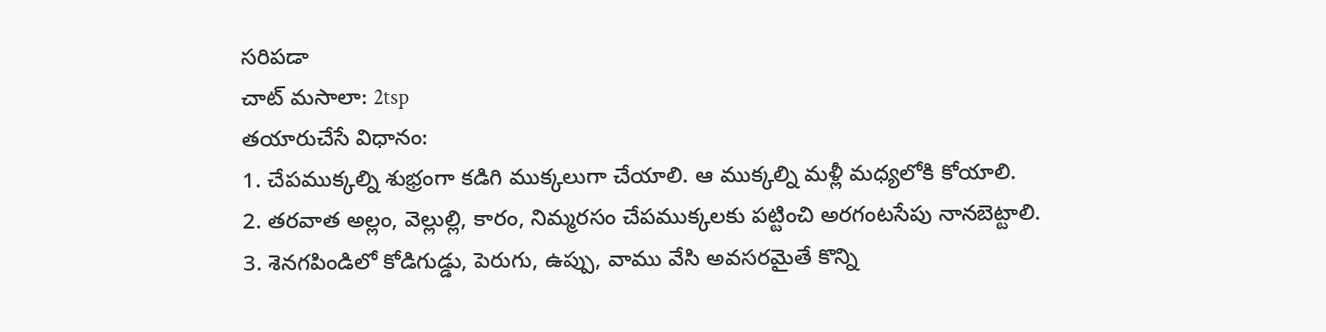సరిపడా
చాట్ మసాలా: 2tsp
తయారుచేసే విధానం:
1. చేపముక్కల్ని శుభ్రంగా కడిగి ముక్కలుగా చేయాలి. ఆ ముక్కల్ని మళ్లీ మధ్యలోకి కోయాలి.
2. తరవాత అల్లం, వెల్లుల్లి, కారం, నిమ్మరసం చేపముక్కలకు పట్టించి అరగంటసేపు నానబెట్టాలి.
3. శెనగపిండిలో కోడిగుడ్డు, పెరుగు, ఉప్పు, వాము వేసి అవసరమైతే కొన్ని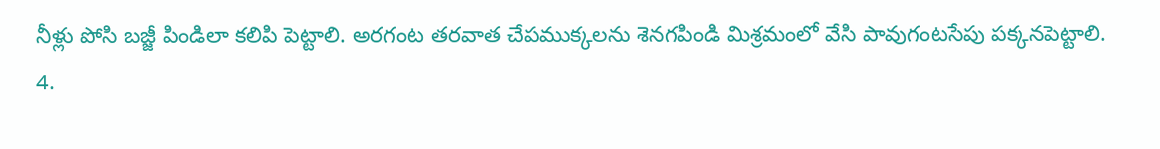నీళ్లు పోసి బజ్జీ పిండిలా కలిపి పెట్టాలి. అరగంట తరవాత చేపముక్కలను శెనగపిండి మిశ్రమంలో వేసి పావుగంటసేపు పక్కనపెట్టాలి.
4.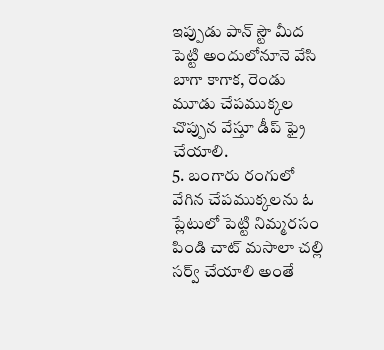ఇప్పుడు పాన్ స్టౌ మీద పెట్టి అందులోనూనె వేసి బాగా కాగాక, రెండు మూడు చేపముక్కల చొప్పున వేస్తూ డీప్ ఫ్రై చేయాలి.
5. బంగారు రంగులో వేగిన చేపముక్కలను ఓ ప్లేటులో పెట్టి నిమ్మరసం పిండి చాట్ మసాలా చల్లి సర్వ్ చేయాలి అంతే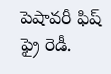పెషావరీ ఫిష్ ఫ్రై రెడీ.